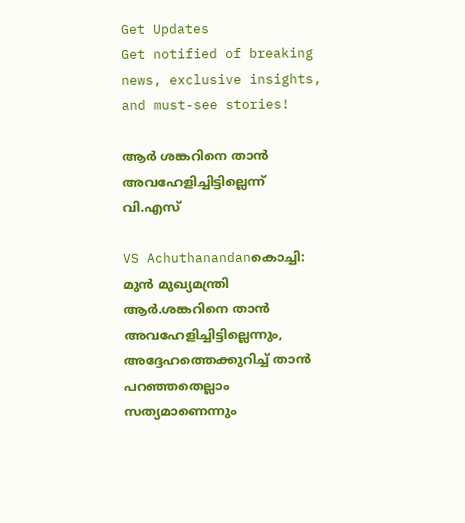Get Updates
Get notified of breaking news, exclusive insights, and must-see stories!

ആര്‍ ശങ്കറിനെ താന്‍ അവഹേളിച്ചിട്ടില്ലെന്ന് വി.എസ്

VS Achuthanandanകൊച്ചി: മുന്‍ മുഖ്യമന്ത്രി ആര്‍.ശങ്കറിനെ താന്‍ അവഹേളിച്ചിട്ടില്ലെന്നും, അദ്ദേഹത്തെക്കുറിച്ച്‌ താന്‍ പറഞ്ഞതെല്ലാം സത്യമാണെന്നും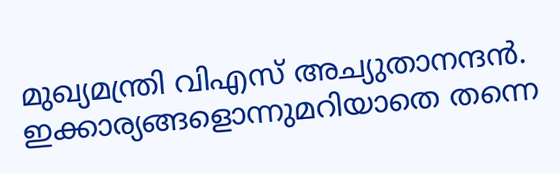മുഖ്യമന്ത്രി വിഎസ് അച്യുതാനന്ദന്‍. ഇക്കാര്യങ്ങളൊന്നുമറിയാതെ തന്നെ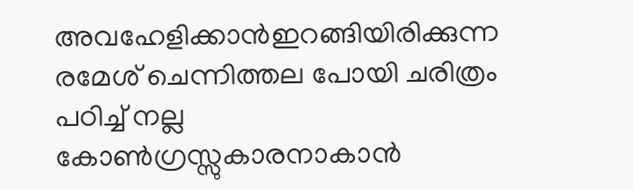അവഹേളിക്കാന്‍ഇറങ്ങിയിരിക്കുന്ന രമേശ്‌ ചെന്നിത്തല പോയി ചരിത്രം പഠിച്ച് നല്ല കോണ്‍ഗ്രസ്സുകാരനാകാന്‍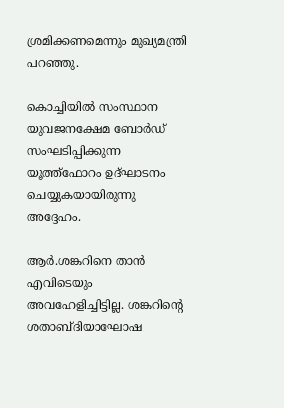ശ്രമിക്കണമെന്നും മുഖ്യമന്ത്രി പറഞ്ഞു.

കൊച്ചിയില്‍ സംസ്ഥാന യുവജനക്ഷേമ ബോര്‍ഡ്‌ സംഘടിപ്പിക്കുന്ന യൂത്ത്‌ഫോറം ഉദ്‌ഘാടനം ചെയ്യുകയായിരുന്നു അദ്ദേഹം.

ആര്‍.ശങ്കറിനെ താന്‍ എവിടെയും അവഹേളിച്ചിട്ടില്ല. ശങ്കറിന്റെ ശതാബ്ദിയാഘോഷ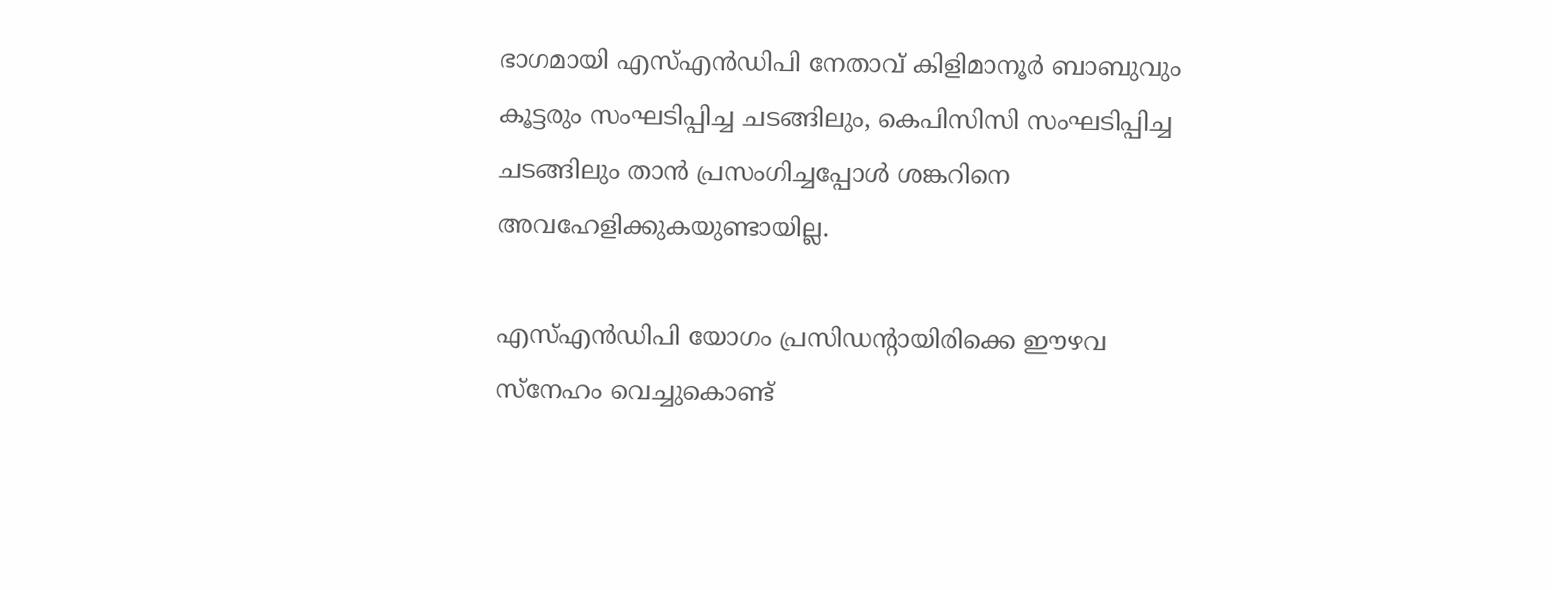ഭാഗമായി എസ്‌എന്‍ഡിപി നേതാവ്‌ കിളിമാനൂര്‍ ബാബുവും കൂട്ടരും സംഘടിപ്പിച്ച ചടങ്ങിലും, കെപിസിസി സംഘടിപ്പിച്ച ചടങ്ങിലും താന്‍ പ്രസംഗിച്ചപ്പോള്‍ ശങ്കറിനെ അവഹേളിക്കുകയുണ്ടായില്ല.

എസ്‌എന്‍ഡിപി യോഗം പ്രസിഡന്റായിരിക്കെ ഈഴവ സ്‌നേഹം വെച്ചുകൊണ്ട്‌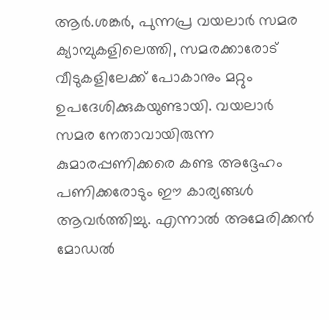ആര്‍.ശങ്കര്‍, പുന്നപ്ര വയലാര്‍ സമര ക്യാമ്പുകളിലെത്തി, സമരക്കാരോട്‌ വീടുകളിലേക്ക്‌ പോകാനും മറ്റും ഉപദേശിക്കുകയുണ്ടായി. വയലാര്‍ സമര നേതാവായിരുന്ന കുമാരപ്പണിക്കരെ കണ്ട അദ്ദേഹം പണിക്കരോടും ഈ കാര്യങ്ങള്‍ ആവര്‍ത്തിച്ചു. എന്നാല്‍ അമേരിക്കന്‍ മോഡല്‍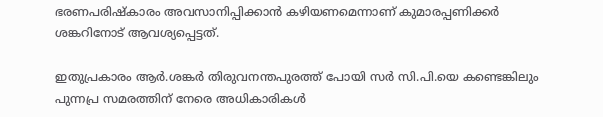ഭരണപരിഷ്‌കാരം അവസാനിപ്പിക്കാന്‍ കഴിയണമെന്നാണ്‌ കുമാരപ്പണിക്കര്‍ ശങ്കറിനോട് ആവശ്യപ്പെട്ടത്‌.

ഇതുപ്രകാരം ആര്‍.ശങ്കര്‍ തിരുവനന്തപുരത്ത്‌ പോയി സര്‍ സി.പി.യെ കണ്ടെങ്കിലും പുന്നപ്ര സമരത്തിന്‌ നേരെ അധികാരികള്‍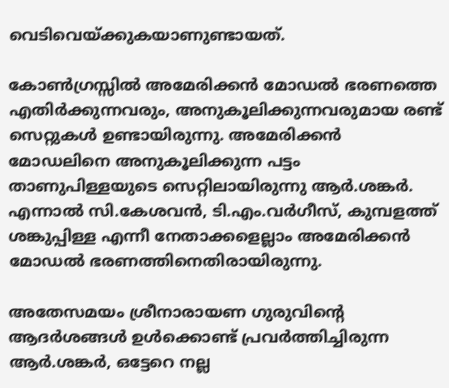വെടിവെയ്‌ക്കുകയാണുണ്ടായത്‌.

കോണ്‍ഗ്രസ്സില്‍ അമേരിക്കന്‍ മോഡല്‍ ഭരണത്തെ എതിര്‍ക്കുന്നവരും, അനുകൂലിക്കുന്നവരുമായ രണ്ട്‌ സെറ്റുകള്‍ ഉണ്ടായിരുന്നു. അമേരിക്കന്‍ മോഡലിനെ അനുകൂലിക്കുന്ന പട്ടം താണുപിള്ളയുടെ സെറ്റിലായിരുന്നു ആര്‍.ശങ്കര്‍. എന്നാല്‍ സി.കേശവന്‍, ടി.എം.വര്‍ഗീസ്‌, കുമ്പളത്ത്‌ ശങ്കുപ്പിള്ള എന്നീ നേതാക്കളെല്ലാം അമേരിക്കന്‍ മോഡല്‍ ഭരണത്തിനെതിരായിരുന്നു.

അതേസമയം ശ്രീനാരായണ ഗുരുവിന്റെ ആദര്‍ശങ്ങള്‍ ഉള്‍ക്കൊണ്ട്‌ പ്രവര്‍ത്തിച്ചിരുന്ന ആര്‍.ശങ്കര്‍, ഒട്ടേറെ നല്ല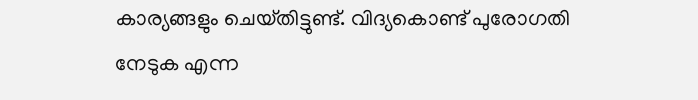കാര്യങ്ങളും ചെയ്‌തിട്ടുണ്ട്‌. വിദ്യകൊണ്ട്‌ പുരോഗതി നേടുക എന്ന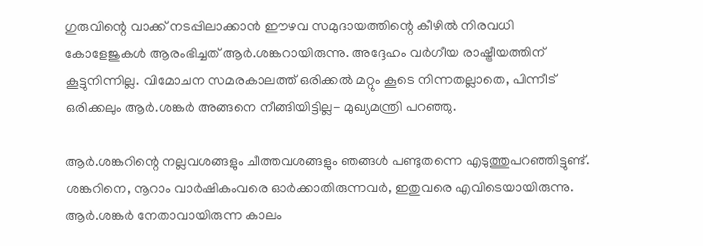ഗുരുവിന്റെ വാക്ക്‌ നടപ്പിലാക്കാന്‍ ഈഴവ സമുദായത്തിന്റെ കീഴില്‍ നിരവധി കോളേജുകള്‍ ആരംഭിച്ചത്‌ ആര്‍.ശങ്കറായിരുന്നു. അദ്ദേഹം വര്‍ഗീയ രാഷ്ട്രീയത്തിന്‌ കൂട്ടുനിന്നില്ല. വിമോചന സമരകാലത്ത്‌ ഒരിക്കല്‍ മറ്റും കൂടെ നിന്നതല്ലാതെ, പിന്നീട്‌ ഒരിക്കലും ആര്‍.ശങ്കര്‍ അങ്ങനെ നീങ്ങിയിട്ടില്ല- മുഖ്യമന്ത്രി പറഞ്ഞു.

ആര്‍.ശങ്കറിന്റെ നല്ലവശങ്ങളും ചീത്തവശങ്ങളും ഞങ്ങള്‍ പണ്ടുതന്നെ എടുത്തുപറഞ്ഞിട്ടുണ്ട്‌. ശങ്കറിനെ, നൂറാം വാര്‍ഷികംവരെ ഓര്‍ക്കാതിരുന്നവര്‍, ഇതുവരെ എവിടെയായിരുന്നു. ആര്‍.ശങ്കര്‍ നേതാവായിരുന്ന കാലം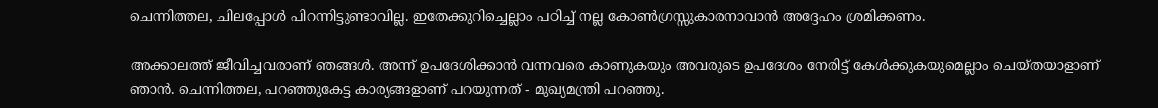ചെന്നിത്തല, ചിലപ്പോള്‍ പിറന്നിട്ടുണ്ടാവില്ല. ഇതേക്കുറിച്ചെല്ലാം പഠിച്ച്‌ നല്ല കോണ്‍ഗ്രസ്സുകാരനാവാന്‍ അദ്ദേഹം ശ്രമിക്കണം.

അക്കാലത്ത്‌ ജീവിച്ചവരാണ്‌ ഞങ്ങള്‍. അന്ന്‌ ഉപദേശിക്കാന്‍ വന്നവരെ കാണുകയും അവരുടെ ഉപദേശം നേരിട്ട്‌ കേള്‍ക്കുകയുമെല്ലാം ചെയ്‌തയാളാണ്‌ ഞാന്‍. ചെന്നിത്തല, പറഞ്ഞുകേട്ട കാര്യങ്ങളാണ്‌ പറയുന്നത്‌ - മുഖ്യമന്ത്രി പറഞ്ഞു.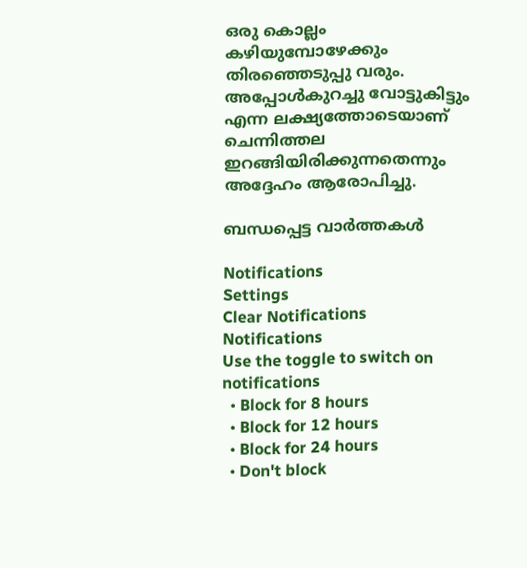ഒരു കൊല്ലം കഴിയുമ്പോഴേക്കും തിരഞ്ഞെടുപ്പു വരും. അപ്പോള്‍കുറച്ചു വോട്ടുകിട്ടും എന്ന ലക്ഷ്യത്തോടെയാണ്‌ ചെന്നിത്തല ഇറങ്ങിയിരിക്കുന്നതെന്നും അദ്ദേഹം ആരോപിച്ചു.

ബന്ധപ്പെട്ട വാര്‍ത്തകള്‍

Notifications
Settings
Clear Notifications
Notifications
Use the toggle to switch on notifications
  • Block for 8 hours
  • Block for 12 hours
  • Block for 24 hours
  • Don't block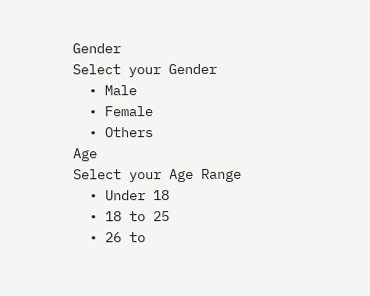Gender
Select your Gender
  • Male
  • Female
  • Others
Age
Select your Age Range
  • Under 18
  • 18 to 25
  • 26 to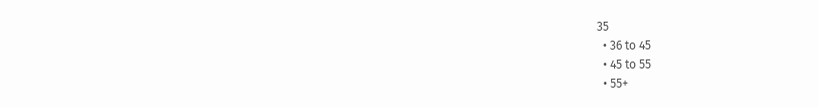35
  • 36 to 45
  • 45 to 55
  • 55+